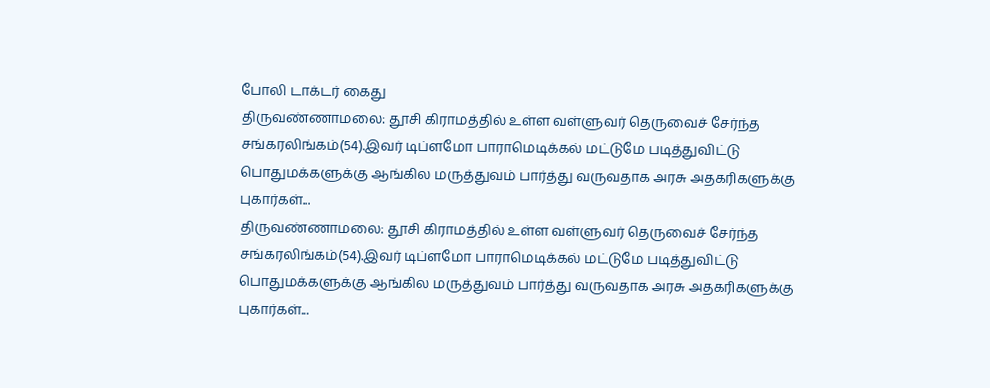போலி டாக்டர் கைது
திருவண்ணாமலை: தூசி கிராமத்தில் உள்ள வள்ளுவர் தெருவைச் சேர்ந்த சங்கரலிங்கம்(54).இவர் டிப்ளமோ பாராமெடிக்கல் மட்டுமே படித்துவிட்டு பொதுமக்களுக்கு ஆங்கில மருத்துவம் பார்த்து வருவதாக அரசு அதகரிகளுக்கு புகார்கள்...
திருவண்ணாமலை: தூசி கிராமத்தில் உள்ள வள்ளுவர் தெருவைச் சேர்ந்த சங்கரலிங்கம்(54).இவர் டிப்ளமோ பாராமெடிக்கல் மட்டுமே படித்துவிட்டு பொதுமக்களுக்கு ஆங்கில மருத்துவம் பார்த்து வருவதாக அரசு அதகரிகளுக்கு புகார்கள்...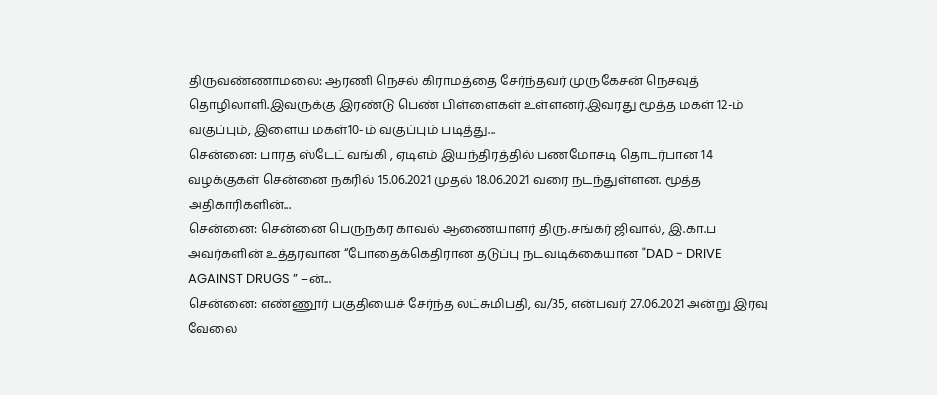திருவண்ணாமலை: ஆரணி நெசல் கிராமத்தை சேர்ந்தவர் முருகேசன் நெசவுத் தொழிலாளி.இவருக்கு இரண்டு பெண் பிள்ளைகள் உள்ளனர்.இவரது மூத்த மகள் 12-ம் வகுப்பும், இளைய மகள்10-ம் வகுப்பும் படித்து...
சென்னை: பாரத ஸ்டேட் வங்கி , ஏடிஎம் இயந்திரத்தில் பணமோசடி தொடர்பான 14 வழக்குகள் சென்னை நகரில் 15.06.2021 முதல் 18.06.2021 வரை நடந்துள்ளன. மூத்த அதிகாரிகளின்...
சென்னை: சென்னை பெருநகர காவல் ஆணையாளர் திரு.சங்கர் ஜிவால், இ.கா.ப அவர்களின் உத்தரவான “போதைக்கெதிரான தடுப்பு நடவடிக்கையான "DAD - DRIVE AGAINST DRUGS ” –ன்...
சென்னை: எண்ணூர் பகுதியைச் சேர்ந்த லட்சுமிபதி, வ/35, என்பவர் 27.06.2021 அன்று இரவு வேலை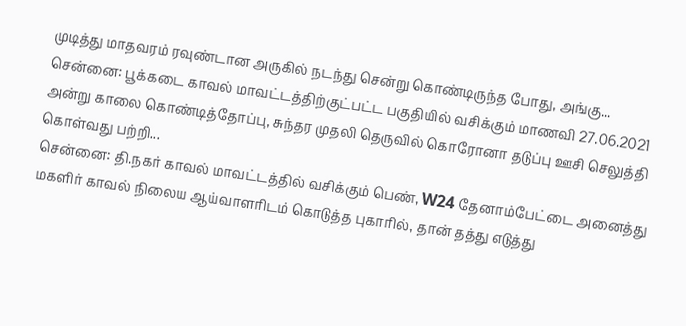முடித்து மாதவரம் ரவுண்டான அருகில் நடந்து சென்று கொண்டிருந்த போது, அங்கு...
சென்னை: பூக்கடை காவல் மாவட்டத்திற்குட்பட்ட பகுதியில் வசிக்கும் மாணவி 27.06.2021 அன்று காலை கொண்டித்தோப்பு, சுந்தர முதலி தெருவில் கொரோனா தடுப்பு ஊசி செலுத்தி கொள்வது பற்றி...
சென்னை: தி.நகர் காவல் மாவட்டத்தில் வசிக்கும் பெண், W24 தேனாம்பேட்டை அனைத்து மகளிர் காவல் நிலைய ஆய்வாளரிடம் கொடுத்த புகாரில், தான் தத்து எடுத்து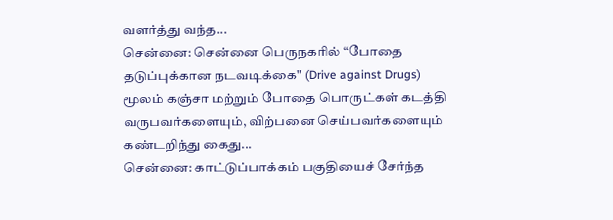வளர்த்து வந்த...
சென்னை: சென்னை பெருநகரில் “போதை தடுப்புக்கான நடவடிக்கை" (Drive against Drugs) மூலம் கஞ்சா மற்றும் போதை பொருட்கள் கடத்தி வருபவர்களையும், விற்பனை செய்பவர்களையும் கண்டறிந்து கைது...
சென்னை: காட்டுப்பாக்கம் பகுதியைச் சேர்ந்த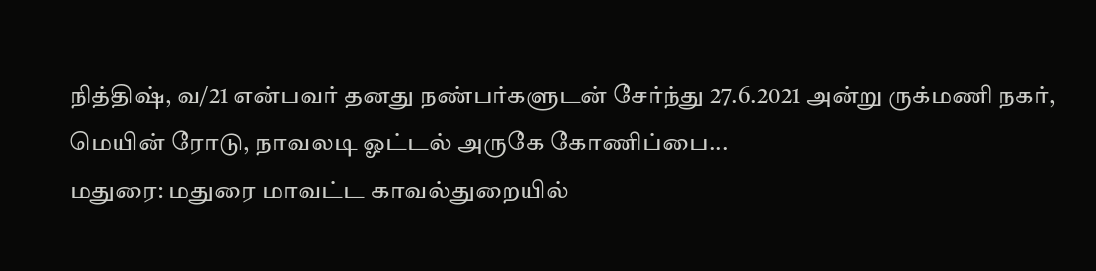நித்திஷ், வ/21 என்பவர் தனது நண்பர்களுடன் சேர்ந்து 27.6.2021 அன்று ருக்மணி நகர், மெயின் ரோடு, நாவலடி ஓட்டல் அருகே கோணிப்பை...
மதுரை: மதுரை மாவட்ட காவல்துறையில்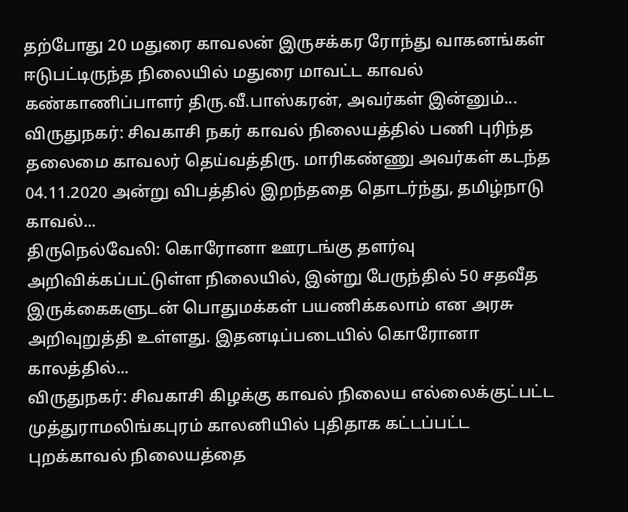தற்போது 20 மதுரை காவலன் இருசக்கர ரோந்து வாகனங்கள் ஈடுபட்டிருந்த நிலையில் மதுரை மாவட்ட காவல் கண்காணிப்பாளர் திரு.வீ.பாஸ்கரன், அவர்கள் இன்னும்...
விருதுநகர்: சிவகாசி நகர் காவல் நிலையத்தில் பணி புரிந்த தலைமை காவலர் தெய்வத்திரு. மாரிகண்ணு அவர்கள் கடந்த 04.11.2020 அன்று விபத்தில் இறந்ததை தொடர்ந்து, தமிழ்நாடு காவல்...
திருநெல்வேலி: கொரோனா ஊரடங்கு தளர்வு அறிவிக்கப்பட்டுள்ள நிலையில், இன்று பேருந்தில் 50 சதவீத இருக்கைகளுடன் பொதுமக்கள் பயணிக்கலாம் என அரசு அறிவுறுத்தி உள்ளது. இதனடிப்படையில் கொரோனா காலத்தில்...
விருதுநகர்: சிவகாசி கிழக்கு காவல் நிலைய எல்லைக்குட்பட்ட முத்துராமலிங்கபுரம் காலனியில் புதிதாக கட்டப்பட்ட புறக்காவல் நிலையத்தை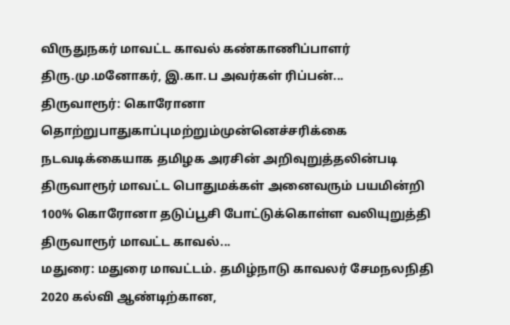விருதுநகர் மாவட்ட காவல் கண்காணிப்பாளர் திரு.மு.மனோகர், இ.கா.ப அவர்கள் ரிப்பன்...
திருவாரூர்: கொரோனா தொற்றுபாதுகாப்புமற்றும்முன்னெச்சரிக்கை நடவடிக்கையாக தமிழக அரசின் அறிவுறுத்தலின்படி திருவாரூர் மாவட்ட பொதுமக்கள் அனைவரும் பயமின்றி 100% கொரோனா தடுப்பூசி போட்டுக்கொள்ள வலியுறுத்தி திருவாரூர் மாவட்ட காவல்...
மதுரை: மதுரை மாவட்டம். தமிழ்நாடு காவலர் சேமநலநிதி 2020 கல்வி ஆண்டிற்கான,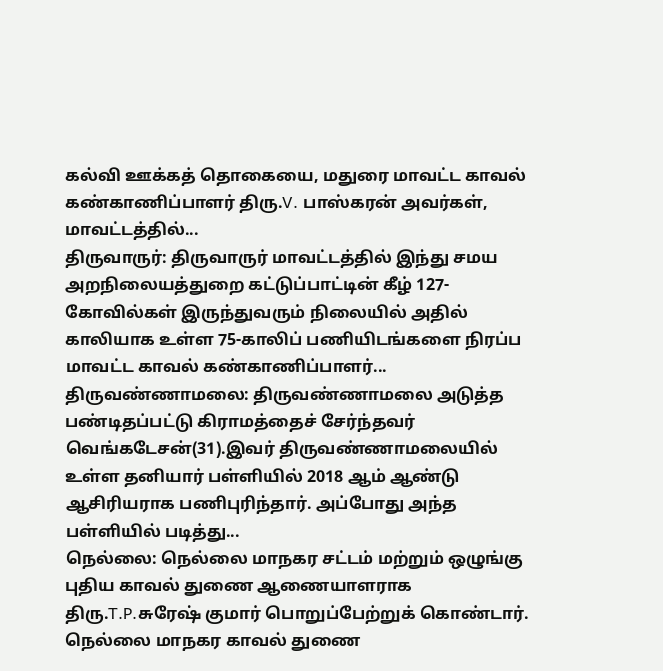கல்வி ஊக்கத் தொகையை, மதுரை மாவட்ட காவல் கண்காணிப்பாளர் திரு.V. பாஸ்கரன் அவர்கள், மாவட்டத்தில்...
திருவாருர்: திருவாருர் மாவட்டத்தில் இந்து சமய அறநிலையத்துறை கட்டுப்பாட்டின் கீழ் 127-கோவில்கள் இருந்துவரும் நிலையில் அதில் காலியாக உள்ள 75-காலிப் பணியிடங்களை நிரப்ப மாவட்ட காவல் கண்காணிப்பாளர்...
திருவண்ணாமலை: திருவண்ணாமலை அடுத்த பண்டிதப்பட்டு கிராமத்தைச் சேர்ந்தவர் வெங்கடேசன்(31).இவர் திருவண்ணாமலையில் உள்ள தனியார் பள்ளியில் 2018 ஆம் ஆண்டு ஆசிரியராக பணிபுரிந்தார். அப்போது அந்த பள்ளியில் படித்து...
நெல்லை: நெல்லை மாநகர சட்டம் மற்றும் ஒழுங்கு புதிய காவல் துணை ஆணையாளராக திரு.T.P.சுரேஷ் குமார் பொறுப்பேற்றுக் கொண்டார். நெல்லை மாநகர காவல் துணை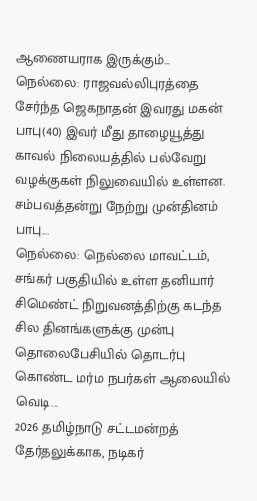ஆணையராக இருக்கும்...
நெல்லை: ராஜவல்லிபுரத்தை சேர்ந்த ஜெகநாதன் இவரது மகன் பாபு(40) இவர் மீது தாழையூத்து காவல் நிலையத்தில் பல்வேறு வழக்குகள் நிலுவையில் உள்ளன. சம்பவத்தன்று நேற்று முன்தினம் பாபு...
நெல்லை: நெல்லை மாவட்டம், சங்கர் பகுதியில் உள்ள தனியார் சிமெண்ட் நிறுவனத்திற்கு கடந்த சில தினங்களுக்கு முன்பு தொலைபேசியில் தொடர்பு கொண்ட மர்ம நபர்கள் ஆலையில் வெடி...
2026 தமிழ்நாடு சட்டமன்றத் தேர்தலுக்காக, நடிகர்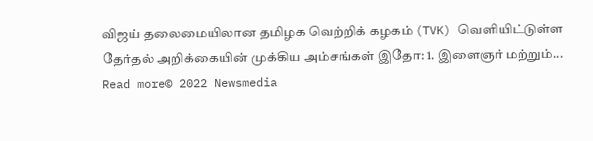விஜய் தலைமையிலான தமிழக வெற்றிக் கழகம் (TVK) வெளியிட்டுள்ள தேர்தல் அறிக்கையின் முக்கிய அம்சங்கள் இதோ: 1. இளைஞர் மற்றும்...
Read more© 2022 Newsmedia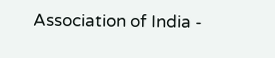Association of India -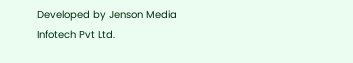Developed by Jenson Media Infotech Pvt Ltd.